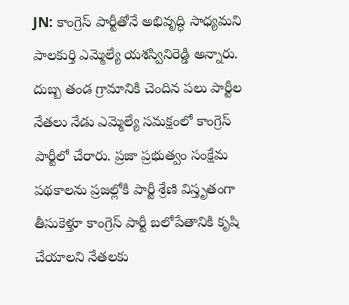JN: కాంగ్రెస్ పార్టీతోనే అభివృద్ధి సాధ్యమని పాలకుర్తి ఎమ్మెల్యే యశస్వినిరెడ్డి అన్నారు. దుబ్బ తండ గ్రామానికి చెందిన పలు పార్టీల నేతలు నేడు ఎమ్మెల్యే సమక్షంలో కాంగ్రెస్ పార్టీలో చేరారు. ప్రజా ప్రభుత్వం సంక్షేమ పథకాలను ప్రజల్లోకి పార్టీ శ్రేణి విస్తృతంగా తీసుకెళ్తూ కాంగ్రెస్ పార్టీ బలోపేతానికి కృషి చేయాలని నేతలకు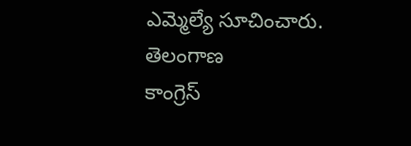ఎమ్మెల్యే సూచించారు.
తెలంగాణ
కాంగ్రెస్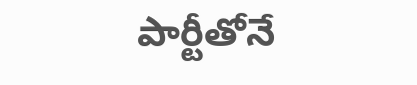పార్టీతోనే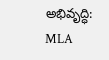అభివృద్ధి: MLA